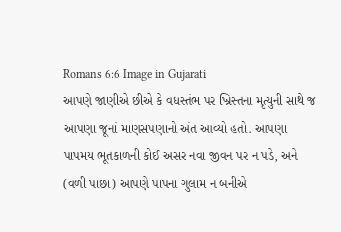Romans 6:6 Image in Gujarati
આપણે જાણીએ છીએ કે વધસ્તંભ પર ખ્રિસ્તના મૃત્યુની સાથે જ આપણા જૂનાં માણસપણાનો અંત આવ્યો હતો. આપણા પાપમય ભૂતકાળની કોઈ અસર નવા જીવન પર ન પડે, અને (વળી પાછા) આપણે પાપના ગુલામ ન બનીએ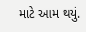માટે આમ થયું.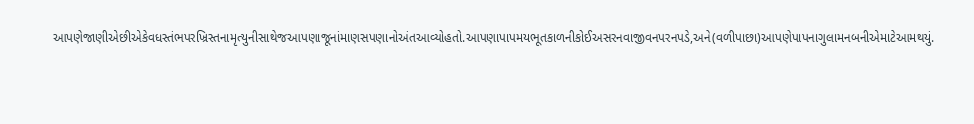આપણેજાણીએછીએકેવધસ્તંભપરખ્રિસ્તનામૃત્યુનીસાથેજઆપણાજૂનાંમાણસપણાનોઅંતઆવ્યોહતો.આપણાપાપમયભૂતકાળનીકોઈઅસરનવાજીવનપરનપડે,અને(વળીપાછા)આપણેપાપનાગુલામનબનીએમાટેઆમથયું.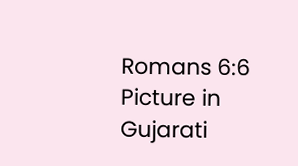Romans 6:6 Picture in Gujarati